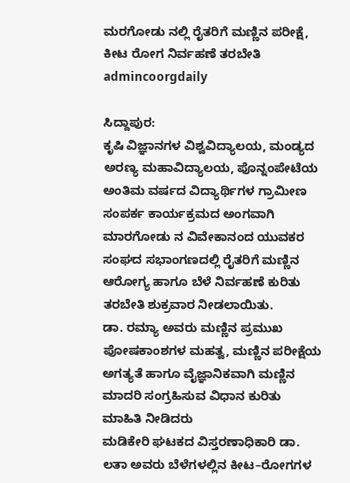ಮರಗೋಡು ನಲ್ಲಿ ರೈತರಿಗೆ ಮಣ್ಣಿನ ಪರೀಕ್ಷೆ, ಕೀಟ ರೋಗ ನಿರ್ವಹಣೆ ತರಬೇತಿ
admincoorgdaily

ಸಿದ್ದಾಪುರ:
ಕೃಷಿ ವಿಜ್ಞಾನಗಳ ವಿಶ್ವವಿದ್ಯಾಲಯ, ಮಂಡ್ಯದ ಅರಣ್ಯ ಮಹಾವಿದ್ಯಾಲಯ, ಪೊನ್ನಂಪೇಟೆಯ ಅಂತಿಮ ವರ್ಷದ ವಿದ್ಯಾರ್ಥಿಗಳ ಗ್ರಾಮೀಣ ಸಂಪರ್ಕ ಕಾರ್ಯಕ್ರಮದ ಅಂಗವಾಗಿ ಮಾರಗೋಡು ನ ವಿವೇಕಾನಂದ ಯುವಕರ ಸಂಘದ ಸಭಾಂಗಣದಲ್ಲಿ ರೈತರಿಗೆ ಮಣ್ಣಿನ ಆರೋಗ್ಯ ಹಾಗೂ ಬೆಳೆ ನಿರ್ವಹಣೆ ಕುರಿತು ತರಬೇತಿ ಶುಕ್ರವಾರ ನೀಡಲಾಯಿತು.
ಡಾ. ರಮ್ಯಾ ಅವರು ಮಣ್ಣಿನ ಪ್ರಮುಖ ಪೋಷಕಾಂಶಗಳ ಮಹತ್ವ, ಮಣ್ಣಿನ ಪರೀಕ್ಷೆಯ ಅಗತ್ಯತೆ ಹಾಗೂ ವೈಜ್ಞಾನಿಕವಾಗಿ ಮಣ್ಣಿನ ಮಾದರಿ ಸಂಗ್ರಹಿಸುವ ವಿಧಾನ ಕುರಿತು ಮಾಹಿತಿ ನೀಡಿದರು
ಮಡಿಕೇರಿ ಘಟಕದ ವಿಸ್ತರಣಾಧಿಕಾರಿ ಡಾ. ಲತಾ ಅವರು ಬೆಳೆಗಳಲ್ಲಿನ ಕೀಟ–ರೋಗಗಳ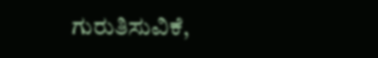ಗುರುತಿಸುವಿಕೆ,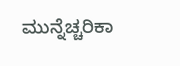ಮುನ್ನೆಚ್ಚರಿಕಾ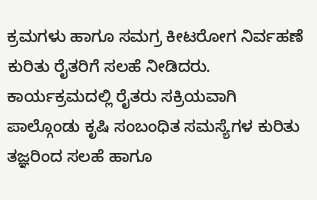ಕ್ರಮಗಳು ಹಾಗೂ ಸಮಗ್ರ ಕೀಟರೋಗ ನಿರ್ವಹಣೆ ಕುರಿತು ರೈತರಿಗೆ ಸಲಹೆ ನೀಡಿದರು.
ಕಾರ್ಯಕ್ರಮದಲ್ಲಿ ರೈತರು ಸಕ್ರಿಯವಾಗಿ ಪಾಲ್ಗೊಂಡು ಕೃಷಿ ಸಂಬಂಧಿತ ಸಮಸ್ಯೆಗಳ ಕುರಿತು ತಜ್ಞರಿಂದ ಸಲಹೆ ಹಾಗೂ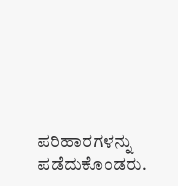ಪರಿಹಾರಗಳನ್ನು ಪಡೆದುಕೊಂಡರು.